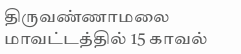திருவண்ணாமலை மாவட்டத்தில் 15 காவல்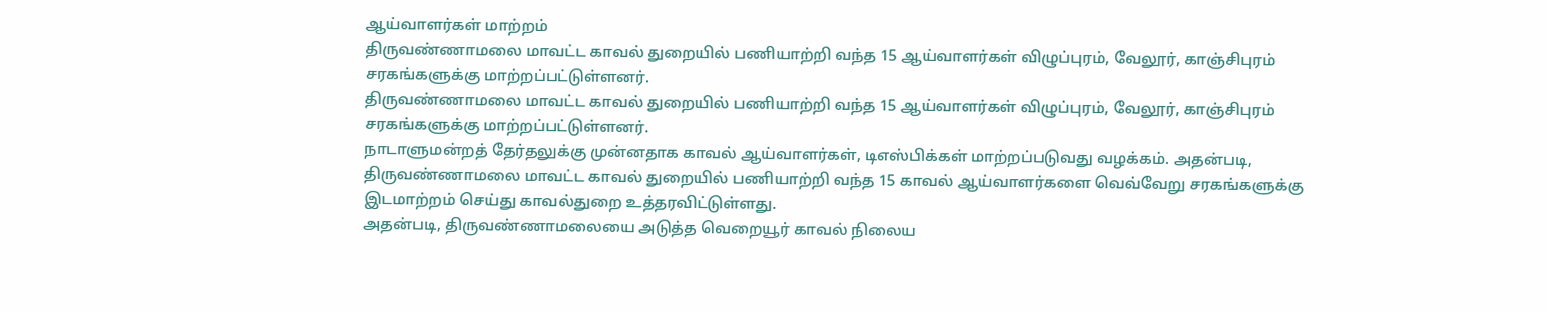ஆய்வாளர்கள் மாற்றம்
திருவண்ணாமலை மாவட்ட காவல் துறையில் பணியாற்றி வந்த 15 ஆய்வாளர்கள் விழுப்புரம், வேலூர், காஞ்சிபுரம் சரகங்களுக்கு மாற்றப்பட்டுள்ளனர்.
திருவண்ணாமலை மாவட்ட காவல் துறையில் பணியாற்றி வந்த 15 ஆய்வாளர்கள் விழுப்புரம், வேலூர், காஞ்சிபுரம் சரகங்களுக்கு மாற்றப்பட்டுள்ளனர்.
நாடாளுமன்றத் தேர்தலுக்கு முன்னதாக காவல் ஆய்வாளர்கள், டிஎஸ்பிக்கள் மாற்றப்படுவது வழக்கம். அதன்படி, திருவண்ணாமலை மாவட்ட காவல் துறையில் பணியாற்றி வந்த 15 காவல் ஆய்வாளர்களை வெவ்வேறு சரகங்களுக்கு இடமாற்றம் செய்து காவல்துறை உத்தரவிட்டுள்ளது.
அதன்படி, திருவண்ணாமலையை அடுத்த வெறையூர் காவல் நிலைய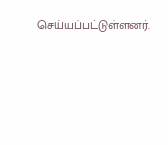செய்யப்பட்டுள்ளனர்.